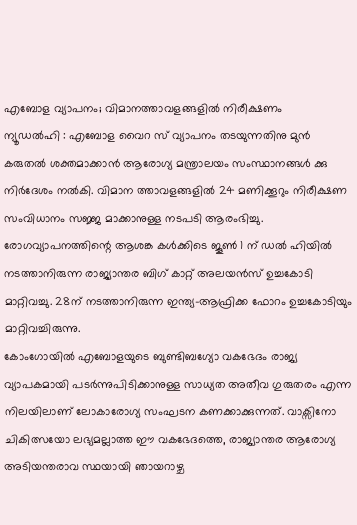എബോള വ്യാപനം; വിമാനത്താവളങ്ങളിൽ നിരീക്ഷണം
ന്യൂഡൽഹി : എബോള വൈറ സ് വ്യാപനം തടയുന്നതിനു മുൻ കരുതൽ ശക്തമാക്കാൻ ആരോഗ്യ മന്ത്രാലയം സംസ്ഥാനങ്ങൾ ക്കു നിർദേശം നൽകി. വിമാന ത്താവളങ്ങളിൽ 24 മണിക്കൂറും നിരീക്ഷണ സംവിധാനം സജ്ജ മാക്കാനുള്ള നടപടി ആരംഭിച്ചു.
രോഗവ്യാപനത്തിന്റെ ആശങ്ക കൾക്കിടെ ജൂൺ 1 ന് ഡൽ ഹിയിൽ നടത്താനിരുന്ന രാജ്യാന്തര ബിഗ് കാറ്റ് അലയൻസ് ഉച്ചകോടി മാറ്റിവച്ചു. 28ന് നടത്താനിരുന്ന ഇന്ത്യ-ആഫ്രിക്ക ഫോറം ഉച്ചകോടിയും മാറ്റിവച്ചിരുന്നു.
കോംഗോയിൽ എബോളയുടെ ബുണ്ടിബഗ്യോ വകഭേദം രാജ്യ വ്യാപകമായി പടർന്നുപിടിക്കാനുള്ള സാധ്യത അതീവ ഗുരുതരം എന്ന നിലയിലാണ് ലോകാരോഗ്യ സംഘടന കണക്കാക്കുന്നത്. വാക്സിനോ ചികിത്സയോ ലഭ്യമല്ലാത്ത ഈ വകഭേദത്തെ, രാജ്യാന്തര ആരോഗ്യ അടിയന്തരാവ സ്ഥയായി ഞായറാഴ്ച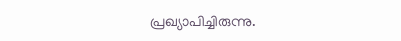പ്രഖ്യാപിച്ചിരുന്നു.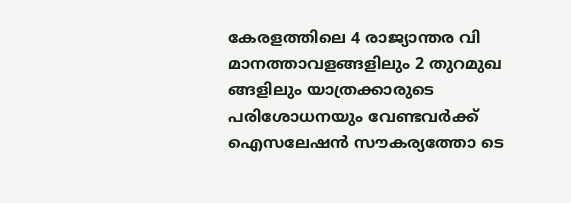കേരളത്തിലെ 4 രാജ്യാന്തര വി മാനത്താവളങ്ങളിലും 2 തുറമുഖ ങ്ങളിലും യാത്രക്കാരുടെ പരിശോധനയും വേണ്ടവർക്ക് ഐസലേഷൻ സൗകര്യത്തോ ടെ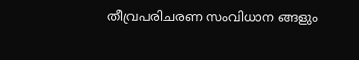തീവ്രപരിചരണ സംവിധാന ങ്ങളും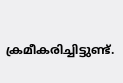ക്രമീകരിച്ചിട്ടുണ്ട്.